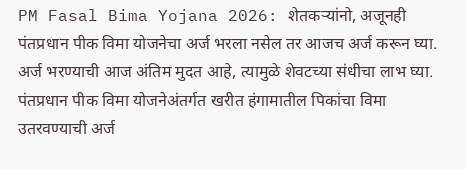PM Fasal Bima Yojana 2026: शेतकऱ्यांनो, अजूनही पंतप्रधान पीक विमा योजनेचा अर्ज भरला नसेल तर आजच अर्ज करून घ्या. अर्ज भरण्याची आज अंतिम मुदत आहे, त्यामुळे शेवटच्या संधीचा लाभ घ्या.
पंतप्रधान पीक विमा योजनेअंतर्गत खरीत हंगामातील पिकांचा विमा उतरवण्याची अर्ज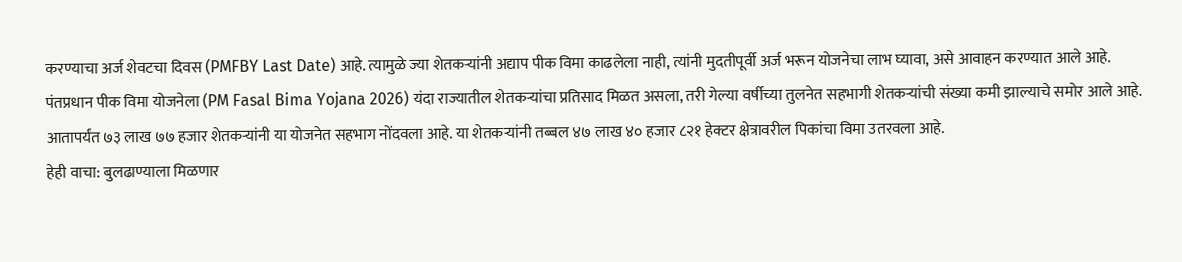करण्याचा अर्ज शेवटचा दिवस (PMFBY Last Date) आहे. त्यामुळे ज्या शेतकऱ्यांनी अद्याप पीक विमा काढलेला नाही, त्यांनी मुदतीपूर्वी अर्ज भरून योजनेचा लाभ घ्यावा, असे आवाहन करण्यात आले आहे.
पंतप्रधान पीक विमा योजनेला (PM Fasal Bima Yojana 2026) यंदा राज्यातील शेतकऱ्यांचा प्रतिसाद मिळत असला, तरी गेल्या वर्षीच्या तुलनेत सहभागी शेतकऱ्यांची संख्या कमी झाल्याचे समोर आले आहे. आतापर्यंत ७३ लाख ७७ हजार शेतकऱ्यांनी या योजनेत सहभाग नोंदवला आहे. या शेतकऱ्यांनी तब्बल ४७ लाख ४० हजार ८२१ हेक्टर क्षेत्रावरील पिकांचा विमा उतरवला आहे.
हेही वाचा: बुलढाण्याला मिळणार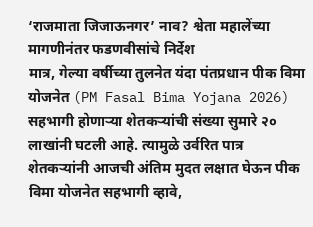‘राजमाता जिजाऊनगर’ नाव? श्वेता महालेंच्या मागणीनंतर फडणवीसांचे निर्देश
मात्र, गेल्या वर्षीच्या तुलनेत यंदा पंतप्रधान पीक विमा योजनेत (PM Fasal Bima Yojana 2026) सहभागी होणाऱ्या शेतकऱ्यांची संख्या सुमारे २० लाखांनी घटली आहे. त्यामुळे उर्वरित पात्र शेतकऱ्यांनी आजची अंतिम मुदत लक्षात घेऊन पीक विमा योजनेत सहभागी व्हावे,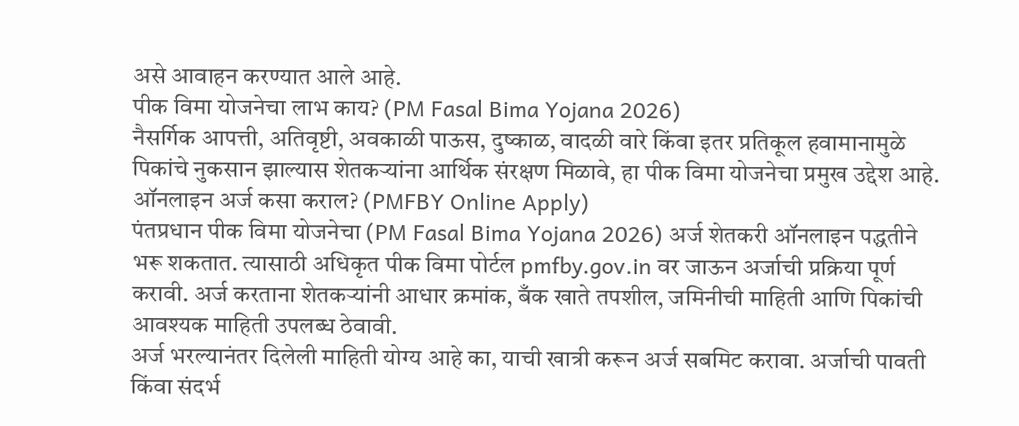असे आवाहन करण्यात आले आहे.
पीक विमा योजनेचा लाभ काय? (PM Fasal Bima Yojana 2026)
नैसर्गिक आपत्ती, अतिवृष्टी, अवकाळी पाऊस, दुष्काळ, वादळी वारे किंवा इतर प्रतिकूल हवामानामुळे पिकांचे नुकसान झाल्यास शेतकऱ्यांना आर्थिक संरक्षण मिळावे, हा पीक विमा योजनेचा प्रमुख उद्देश आहे.
ऑनलाइन अर्ज कसा कराल? (PMFBY Online Apply)
पंतप्रधान पीक विमा योजनेचा (PM Fasal Bima Yojana 2026) अर्ज शेतकरी ऑनलाइन पद्धतीने भरू शकतात. त्यासाठी अधिकृत पीक विमा पोर्टल pmfby.gov.in वर जाऊन अर्जाची प्रक्रिया पूर्ण करावी. अर्ज करताना शेतकऱ्यांनी आधार क्रमांक, बँक खाते तपशील, जमिनीची माहिती आणि पिकांची आवश्यक माहिती उपलब्ध ठेवावी.
अर्ज भरल्यानंतर दिलेली माहिती योग्य आहे का, याची खात्री करून अर्ज सबमिट करावा. अर्जाची पावती किंवा संदर्भ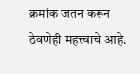क्रमांक जतन करून ठेवणेही महत्त्वाचे आहे.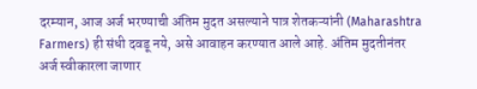दरम्यान, आज अर्ज भरण्याची अंतिम मुदत असल्याने पात्र शेतकऱ्यांनी (Maharashtra Farmers) ही संधी दवडू नये, असे आवाहन करण्यात आले आहे. अंतिम मुदतीनंतर अर्ज स्वीकारला जाणार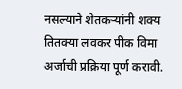नसल्याने शेतकऱ्यांनी शक्य तितक्या लवकर पीक विमा अर्जाची प्रक्रिया पूर्ण करावी.